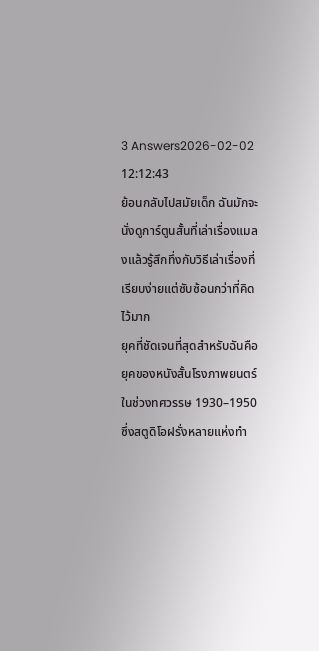3 Answers2026-02-02 12:12:43
ย้อนกลับไปสมัยเด็ก ฉันมักจะนั่งดูการ์ตูนสั้นที่เล่าเรื่องแมลงแล้วรู้สึกทึ่งกับวิธีเล่าเรื่องที่เรียบง่ายแต่ซับซ้อนกว่าที่คิดไว้มาก
ยุคที่ชัดเจนที่สุดสำหรับฉันคือยุคของหนังสั้นโรงภาพยนตร์ในช่วงทศวรรษ 1930–1950 ซึ่งสตูดิโอฝรั่งหลายแห่งทำ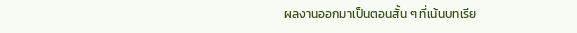ผลงานออกมาเป็นตอนสั้น ๆ ที่เน้นบทเรีย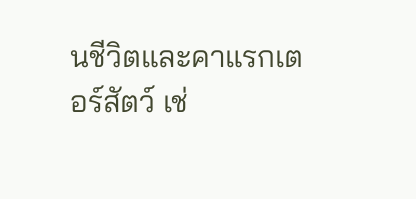นชีวิตและคาแรกเตอร์สัตว์ เช่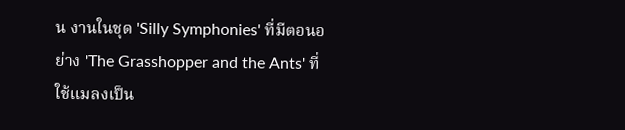น งานในชุด 'Silly Symphonies' ที่มีตอนอย่าง 'The Grasshopper and the Ants' ที่ใช้แมลงเป็น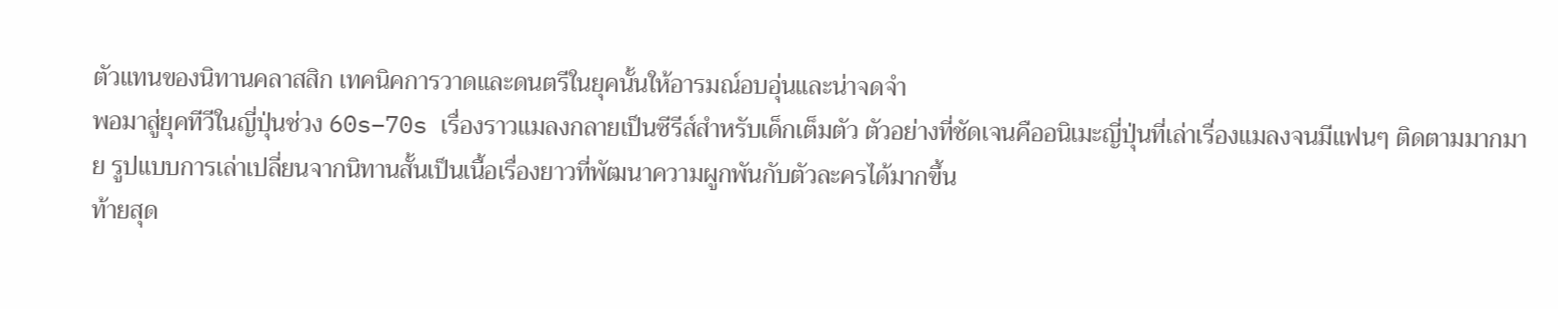ตัวแทนของนิทานคลาสสิก เทคนิคการวาดและดนตรีในยุคนั้นให้อารมณ์อบอุ่นและน่าจดจำ
พอมาสู่ยุคทีวีในญี่ปุ่นช่วง 60s–70s เรื่องราวแมลงกลายเป็นซีรีส์สำหรับเด็กเต็มตัว ตัวอย่างที่ชัดเจนคืออนิเมะญี่ปุ่นที่เล่าเรื่องแมลงจนมีแฟนๆ ติดตามมากมาย รูปแบบการเล่าเปลี่ยนจากนิทานสั้นเป็นเนื้อเรื่องยาวที่พัฒนาความผูกพันกับตัวละครได้มากขึ้น
ท้ายสุด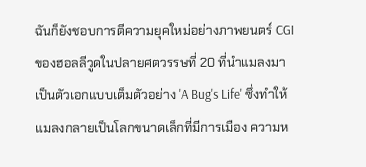ฉันก็ยังชอบการตีความยุคใหม่อย่างภาพยนตร์ CGI ของฮอลลีวูดในปลายศตวรรษที่ 20 ที่นำแมลงมาเป็นตัวเอกแบบเต็มตัวอย่าง 'A Bug's Life' ซึ่งทำให้แมลงกลายเป็นโลกขนาดเล็กที่มีการเมือง ความห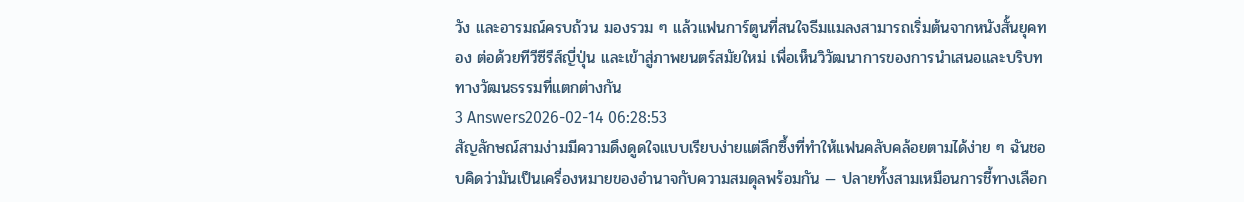วัง และอารมณ์ครบถ้วน มองรวม ๆ แล้วแฟนการ์ตูนที่สนใจธีมแมลงสามารถเริ่มต้นจากหนังสั้นยุคทอง ต่อด้วยทีวีซีรีส์ญี่ปุ่น และเข้าสู่ภาพยนตร์สมัยใหม่ เพื่อเห็นวิวัฒนาการของการนำเสนอและบริบททางวัฒนธรรมที่แตกต่างกัน
3 Answers2026-02-14 06:28:53
สัญลักษณ์สามง่ามมีความดึงดูดใจแบบเรียบง่ายแต่ลึกซึ้งที่ทำให้แฟนคลับคล้อยตามได้ง่าย ๆ ฉันชอบคิดว่ามันเป็นเครื่องหมายของอำนาจกับความสมดุลพร้อมกัน — ปลายทั้งสามเหมือนการชี้ทางเลือก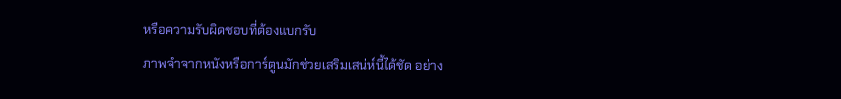หรือความรับผิดชอบที่ต้องแบกรับ
ภาพจำจากหนังหรือการ์ตูนมักช่วยเสริมเสน่ห์นี้ได้ชัด อย่าง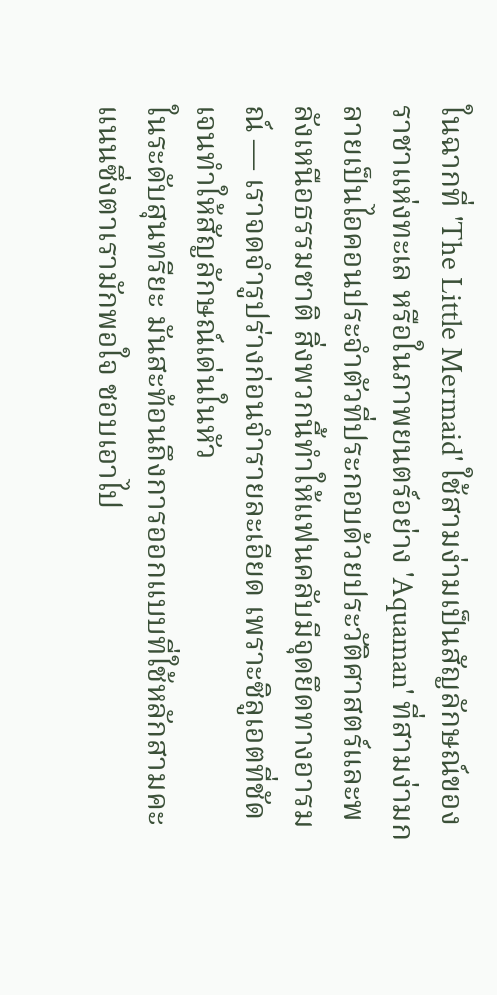ในฉากที่ 'The Little Mermaid' ใช้สามง่ามเป็นสัญลักษณ์ของราชาแห่งทะเล หรือในภาพยนตร์อย่าง 'Aquaman' ที่สามง่ามกลายเป็นไอคอนประจำตัวที่ประกอบด้วยประวัติศาสตร์และพลังเหนือธรรมชาติ สิ่งพวกนี้ทำให้แฟนคลับมีจุดยึดทางอารมณ์ — เราจดจำรูปร่างก่อนจำรายละเอียด เพราะซิลูเอตที่ชัดเจนทำให้สัญลักษณ์เด่นในหัว
ในระดับสุนทรียะ มันสะท้อนถึงการออกแบบที่ใช้หลักสามคะแนนซึ่งตาเรามักพอใจ ชอบเอาไป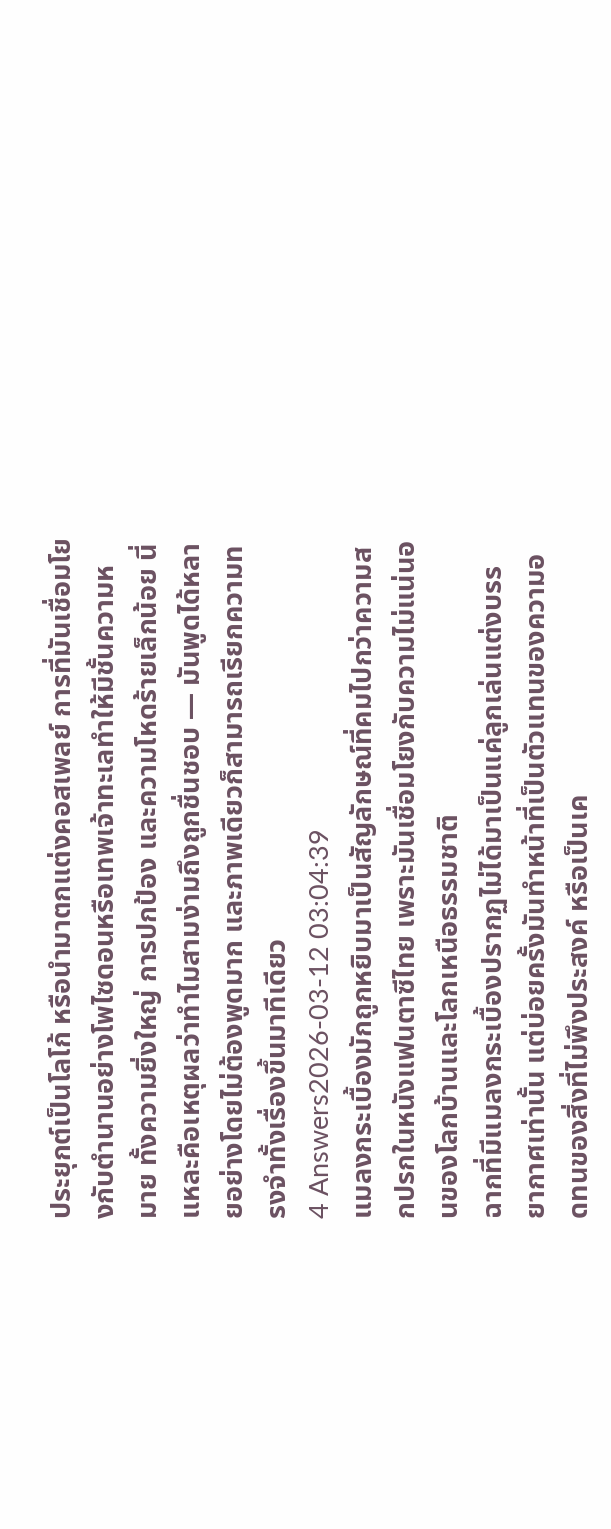ประยุกต์เป็นโลโก้ หรือนำมาตกแต่งคอสเพลย์ การที่มันเชื่อมโยงกับตำนานอย่างโพไซดอนหรือเทพเจ้าทะเลทำให้มีชั้นความหมาย ทั้งความยิ่งใหญ่ การปกป้อง และความโหดร้ายเล็กน้อย นี่แหละคือเหตุผลว่าทำไมสามง่ามถึงถูกชื่นชอบ — มันพูดได้หลายอย่างโดยไม่ต้องพูดมาก และภาพเดียวก็สามารถเรียกความทรงจำทั้งเรื่องขึ้นมาทีเดียว
4 Answers2026-03-12 03:04:39
แมลงกระเบื้องมักถูกหยิบมาเป็นสัญลักษณ์ที่คมไปกว่าความสกปรกในหนังแฟนตาซีไทย เพราะมันเชื่อมโยงกับความไม่แน่นอนของโลกบ้านและโลกเหนือธรรมชาติ
ฉากที่มีแมลงกระเบื้องปรากฏไม่ได้มาเป็นแค่ลูกเล่นแต่งบรรยากาศเท่านั้น แต่บ่อยครั้งมันทำหน้าที่เป็นตัวแทนของความอดทนของสิ่งที่ไม่พึงประสงค์ หรือเป็นเค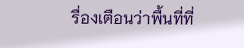รื่องเตือนว่าพื้นที่ที่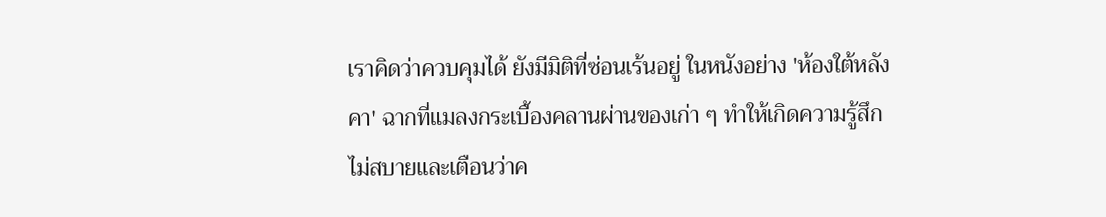เราคิดว่าควบคุมได้ ยังมีมิติที่ซ่อนเร้นอยู่ ในหนังอย่าง 'ห้องใต้หลังคา' ฉากที่แมลงกระเบื้องคลานผ่านของเก่า ๆ ทำให้เกิดความรู้สึกไม่สบายและเตือนว่าค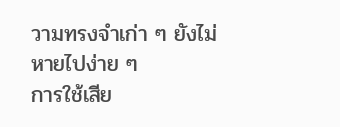วามทรงจำเก่า ๆ ยังไม่หายไปง่าย ๆ
การใช้เสีย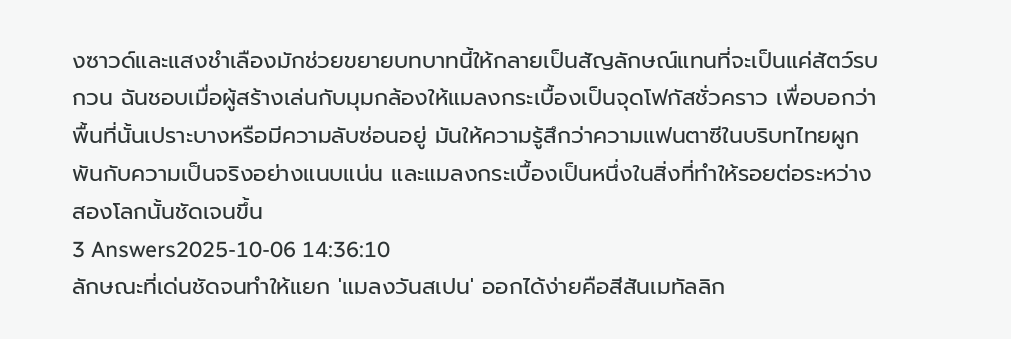งซาวด์และแสงชำเลืองมักช่วยขยายบทบาทนี้ให้กลายเป็นสัญลักษณ์แทนที่จะเป็นแค่สัตว์รบกวน ฉันชอบเมื่อผู้สร้างเล่นกับมุมกล้องให้แมลงกระเบื้องเป็นจุดโฟกัสชั่วคราว เพื่อบอกว่าพื้นที่นั้นเปราะบางหรือมีความลับซ่อนอยู่ มันให้ความรู้สึกว่าความแฟนตาซีในบริบทไทยผูกพันกับความเป็นจริงอย่างแนบแน่น และแมลงกระเบื้องเป็นหนึ่งในสิ่งที่ทำให้รอยต่อระหว่างสองโลกนั้นชัดเจนขึ้น
3 Answers2025-10-06 14:36:10
ลักษณะที่เด่นชัดจนทำให้แยก 'แมลงวันสเปน' ออกได้ง่ายคือสีสันเมทัลลิก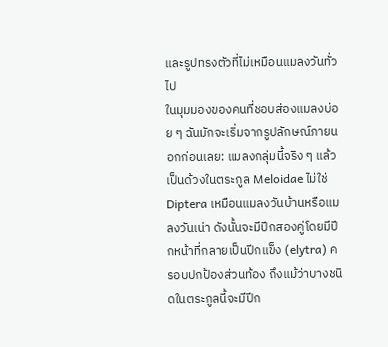และรูปทรงตัวที่ไม่เหมือนแมลงวันทั่วไป
ในมุมมองของคนที่ชอบส่องแมลงบ่อย ๆ ฉันมักจะเริ่มจากรูปลักษณ์ภายนอกก่อนเลย: แมลงกลุ่มนี้จริง ๆ แล้วเป็นด้วงในตระกูล Meloidae ไม่ใช่ Diptera เหมือนแมลงวันบ้านหรือแมลงวันเน่า ดังนั้นจะมีปีกสองคู่โดยมีปีกหน้าที่กลายเป็นปีกแข็ง (elytra) ครอบปกป้องส่วนท้อง ถึงแม้ว่าบางชนิดในตระกูลนี้จะมีปีก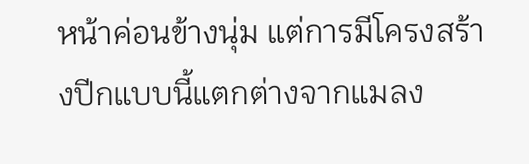หน้าค่อนข้างนุ่ม แต่การมีโครงสร้างปีกแบบนี้แตกต่างจากแมลง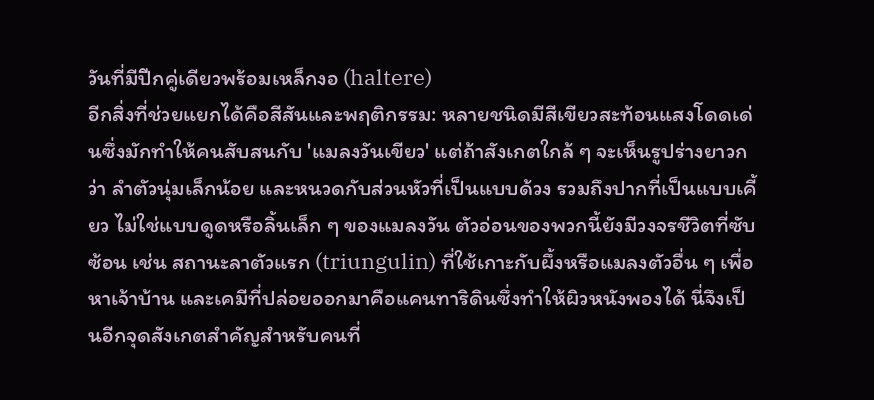วันที่มีปีกคู่เดียวพร้อมเหล็กงอ (haltere)
อีกสิ่งที่ช่วยแยกได้คือสีสันและพฤติกรรม: หลายชนิดมีสีเขียวสะท้อนแสงโดดเด่นซึ่งมักทำให้คนสับสนกับ 'แมลงวันเขียว' แต่ถ้าสังเกตใกล้ ๆ จะเห็นรูปร่างยาวกว่า ลำตัวนุ่มเล็กน้อย และหนวดกับส่วนหัวที่เป็นแบบด้วง รวมถึงปากที่เป็นแบบเคี้ยว ไม่ใช่แบบดูดหรือลิ้นเล็ก ๆ ของแมลงวัน ตัวอ่อนของพวกนี้ยังมีวงจรชีวิตที่ซับซ้อน เช่น สถานะลาตัวแรก (triungulin) ที่ใช้เกาะกับผึ้งหรือแมลงตัวอื่น ๆ เพื่อหาเจ้าบ้าน และเคมีที่ปล่อยออกมาคือแคนทาริดินซึ่งทำให้ผิวหนังพองได้ นี่จึงเป็นอีกจุดสังเกตสำคัญสำหรับคนที่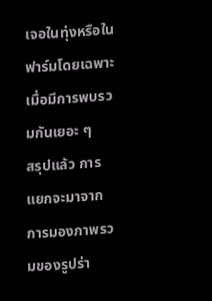เจอในทุ่งหรือในฟาร์มโดยเฉพาะเมื่อมีการพบรวมกันเยอะ ๆ
สรุปแล้ว การแยกจะมาจากการมองภาพรวมของรูปร่า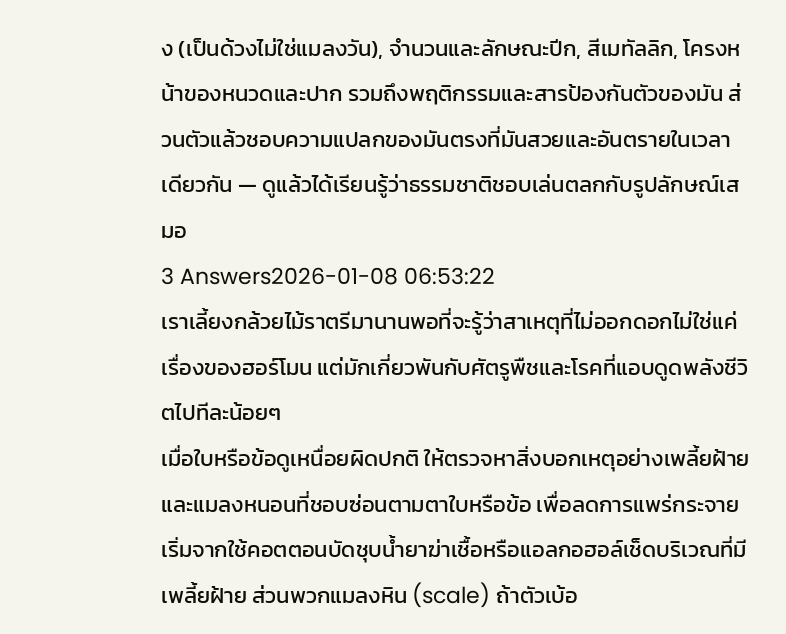ง (เป็นด้วงไม่ใช่แมลงวัน), จำนวนและลักษณะปีก, สีเมทัลลิก, โครงหน้าของหนวดและปาก รวมถึงพฤติกรรมและสารป้องกันตัวของมัน ส่วนตัวแล้วชอบความแปลกของมันตรงที่มันสวยและอันตรายในเวลาเดียวกัน — ดูแล้วได้เรียนรู้ว่าธรรมชาติชอบเล่นตลกกับรูปลักษณ์เสมอ
3 Answers2026-01-08 06:53:22
เราเลี้ยงกล้วยไม้ราตรีมานานพอที่จะรู้ว่าสาเหตุที่ไม่ออกดอกไม่ใช่แค่เรื่องของฮอร์โมน แต่มักเกี่ยวพันกับศัตรูพืชและโรคที่แอบดูดพลังชีวิตไปทีละน้อยๆ
เมื่อใบหรือข้อดูเหนื่อยผิดปกติ ให้ตรวจหาสิ่งบอกเหตุอย่างเพลี้ยฝ้ายและแมลงหนอนที่ชอบซ่อนตามตาใบหรือข้อ เพื่อลดการแพร่กระจาย เริ่มจากใช้คอตตอนบัดชุบน้ำยาฆ่าเชื้อหรือแอลกอฮอล์เช็ดบริเวณที่มีเพลี้ยฝ้าย ส่วนพวกแมลงหิน (scale) ถ้าตัวเบ้อ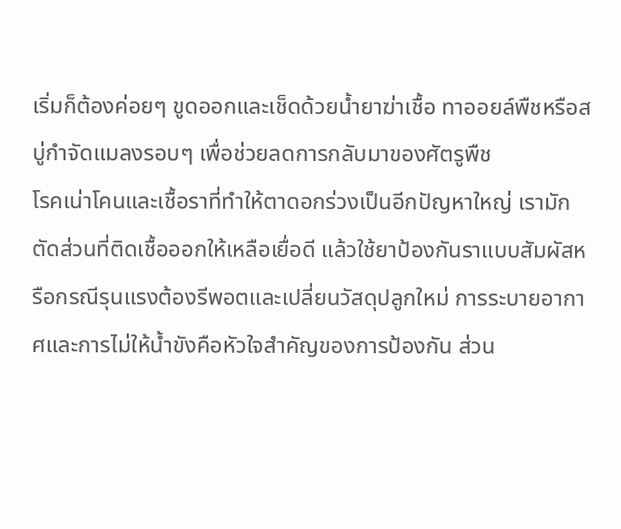เริ่มก็ต้องค่อยๆ ขูดออกและเช็ดด้วยน้ำยาฆ่าเชื้อ ทาออยล์พืชหรือสบู่กำจัดแมลงรอบๆ เพื่อช่วยลดการกลับมาของศัตรูพืช
โรคเน่าโคนและเชื้อราที่ทำให้ตาดอกร่วงเป็นอีกปัญหาใหญ่ เรามักตัดส่วนที่ติดเชื้อออกให้เหลือเยื่อดี แล้วใช้ยาป้องกันราแบบสัมผัสหรือกรณีรุนแรงต้องรีพอตและเปลี่ยนวัสดุปลูกใหม่ การระบายอากาศและการไม่ให้น้ำขังคือหัวใจสำคัญของการป้องกัน ส่วน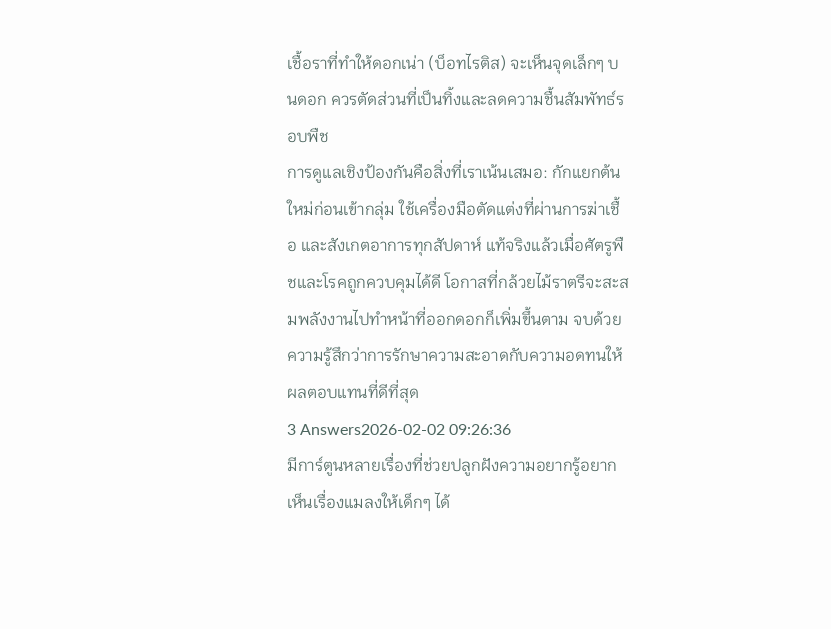เชื้อราที่ทำให้ดอกเน่า (บ็อทไรติส) จะเห็นจุดเล็กๆ บนดอก ควรตัดส่วนที่เป็นทิ้งและลดความชื้นสัมพัทธ์รอบพืช
การดูแลเชิงป้องกันคือสิ่งที่เราเน้นเสมอ: กักแยกต้นใหม่ก่อนเข้ากลุ่ม ใช้เครื่องมือตัดแต่งที่ผ่านการฆ่าเชื้อ และสังเกตอาการทุกสัปดาห์ แท้จริงแล้วเมื่อศัตรูพืชและโรคถูกควบคุมได้ดี โอกาสที่กล้วยไม้ราตรีจะสะสมพลังงานไปทำหน้าที่ออกดอกก็เพิ่มขึ้นตาม จบด้วยความรู้สึกว่าการรักษาความสะอาดกับความอดทนให้ผลตอบแทนที่ดีที่สุด
3 Answers2026-02-02 09:26:36
มีการ์ตูนหลายเรื่องที่ช่วยปลูกฝังความอยากรู้อยากเห็นเรื่องแมลงให้เด็กๆ ได้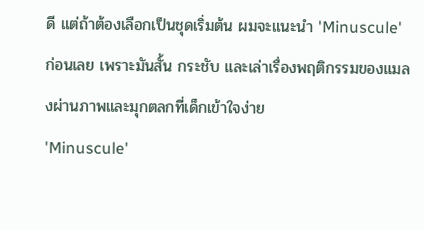ดี แต่ถ้าต้องเลือกเป็นชุดเริ่มต้น ผมจะแนะนำ 'Minuscule' ก่อนเลย เพราะมันสั้น กระชับ และเล่าเรื่องพฤติกรรมของแมลงผ่านภาพและมุกตลกที่เด็กเข้าใจง่าย
'Minuscule'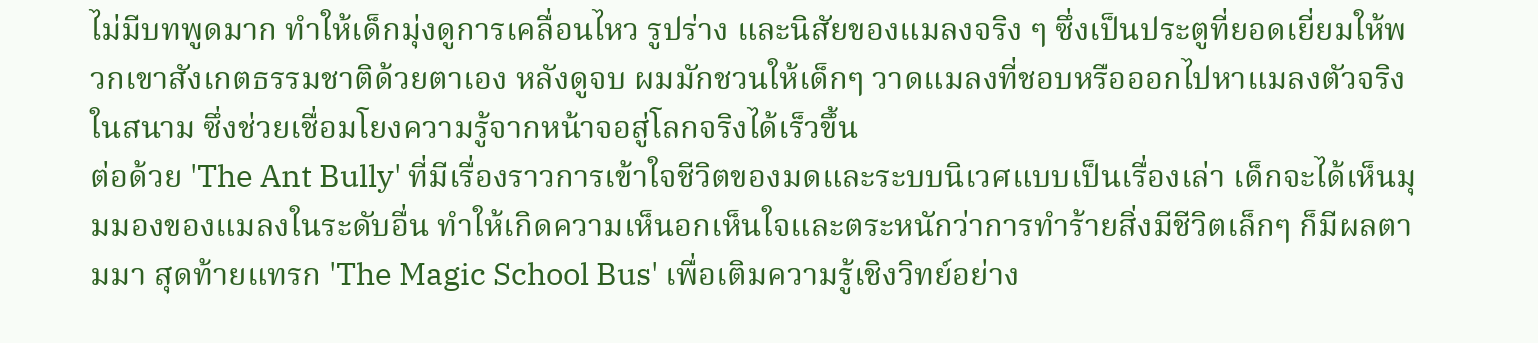ไม่มีบทพูดมาก ทำให้เด็กมุ่งดูการเคลื่อนไหว รูปร่าง และนิสัยของแมลงจริง ๆ ซึ่งเป็นประตูที่ยอดเยี่ยมให้พวกเขาสังเกตธรรมชาติด้วยตาเอง หลังดูจบ ผมมักชวนให้เด็กๆ วาดแมลงที่ชอบหรือออกไปหาแมลงตัวจริงในสนาม ซึ่งช่วยเชื่อมโยงความรู้จากหน้าจอสู่โลกจริงได้เร็วขึ้น
ต่อด้วย 'The Ant Bully' ที่มีเรื่องราวการเข้าใจชีวิตของมดและระบบนิเวศแบบเป็นเรื่องเล่า เด็กจะได้เห็นมุมมองของแมลงในระดับอื่น ทำให้เกิดความเห็นอกเห็นใจและตระหนักว่าการทำร้ายสิ่งมีชีวิตเล็กๆ ก็มีผลตามมา สุดท้ายแทรก 'The Magic School Bus' เพื่อเติมความรู้เชิงวิทย์อย่าง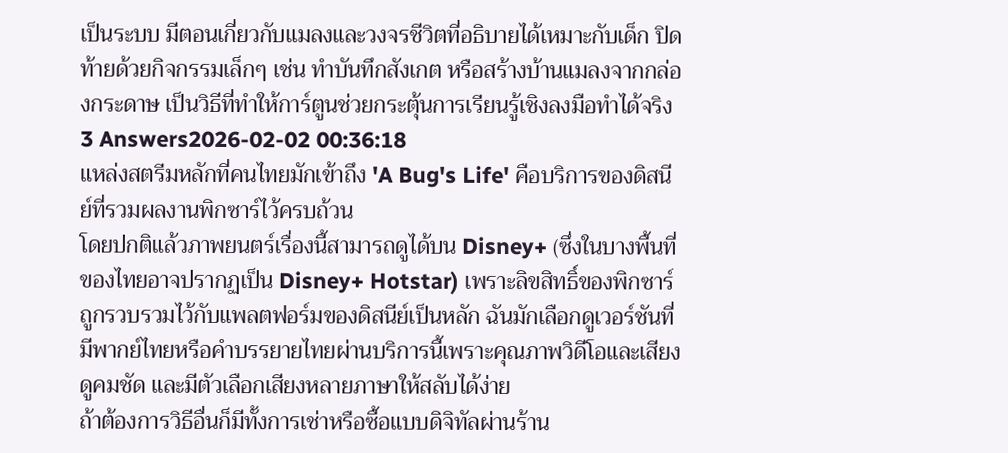เป็นระบบ มีตอนเกี่ยวกับแมลงและวงจรชีวิตที่อธิบายได้เหมาะกับเด็ก ปิดท้ายด้วยกิจกรรมเล็กๆ เช่น ทำบันทึกสังเกต หรือสร้างบ้านแมลงจากกล่องกระดาษ เป็นวิธีที่ทำให้การ์ตูนช่วยกระตุ้นการเรียนรู้เชิงลงมือทำได้จริง
3 Answers2026-02-02 00:36:18
แหล่งสตรีมหลักที่คนไทยมักเข้าถึง 'A Bug's Life' คือบริการของดิสนีย์ที่รวมผลงานพิกซาร์ไว้ครบถ้วน
โดยปกติแล้วภาพยนตร์เรื่องนี้สามารถดูได้บน Disney+ (ซึ่งในบางพื้นที่ของไทยอาจปรากฏเป็น Disney+ Hotstar) เพราะลิขสิทธิ์ของพิกซาร์ถูกรวบรวมไว้กับแพลตฟอร์มของดิสนีย์เป็นหลัก ฉันมักเลือกดูเวอร์ชันที่มีพากย์ไทยหรือคำบรรยายไทยผ่านบริการนี้เพราะคุณภาพวิดีโอและเสียงดูคมชัด และมีตัวเลือกเสียงหลายภาษาให้สลับได้ง่าย
ถ้าต้องการวิธีอื่นก็มีทั้งการเช่าหรือซื้อแบบดิจิทัลผ่านร้าน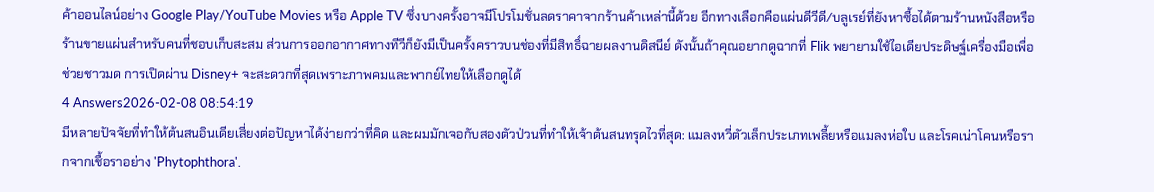ค้าออนไลน์อย่าง Google Play/YouTube Movies หรือ Apple TV ซึ่งบางครั้งอาจมีโปรโมชั่นลดราคาจากร้านค้าเหล่านี้ด้วย อีกทางเลือกคือแผ่นดีวีดี/บลูเรย์ที่ยังหาซื้อได้ตามร้านหนังสือหรือร้านขายแผ่นสำหรับคนที่ชอบเก็บสะสม ส่วนการออกอากาศทางทีวีก็ยังมีเป็นครั้งคราวบนช่องที่มีสิทธิ์ฉายผลงานดิสนีย์ ดังนั้นถ้าคุณอยากดูฉากที่ Flik พยายามใช้ไอเดียประดิษฐ์เครื่องมือเพื่อช่วยชาวมด การเปิดผ่าน Disney+ จะสะดวกที่สุดเพราะภาพคมและพากย์ไทยให้เลือกดูได้
4 Answers2026-02-08 08:54:19
มีหลายปัจจัยที่ทำให้ต้นสนอินเดียเสี่ยงต่อปัญหาได้ง่ายกว่าที่คิด และผมมักเจอกับสองตัวป่วนที่ทำให้เจ้าต้นสนทรุดไวที่สุด: แมลงหวี่ตัวเล็กประเภทเพลี้ยหรือแมลงห่อใบ และโรคเน่าโคนหรือรากจากเชื้อราอย่าง 'Phytophthora'.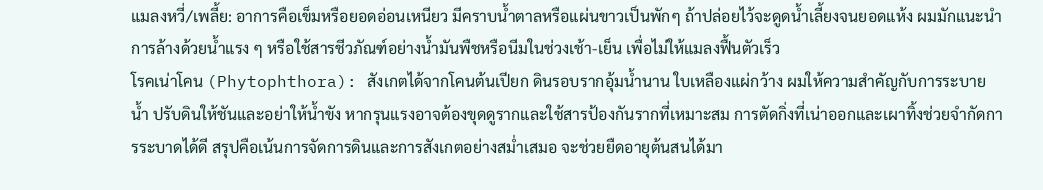แมลงหวี่/เพลี้ย: อาการคือเข็มหรือยอดอ่อนเหนียว มีคราบน้ำตาลหรือแผ่นขาวเป็นพักๆ ถ้าปล่อยไว้จะดูดน้ำเลี้ยงจนยอดแห้ง ผมมักแนะนำการล้างด้วยน้ำแรง ๆ หรือใช้สารชีวภัณฑ์อย่างน้ำมันพืชหรือนีมในช่วงเช้า-เย็น เพื่อไม่ให้แมลงฟื้นตัวเร็ว
โรคเน่าโคน (Phytophthora): สังเกตได้จากโคนต้นเปียก ดินรอบรากอุ้มน้ำนาน ใบเหลืองแผ่กว้าง ผมให้ความสำคัญกับการระบายน้ำ ปรับดินให้ชันและอย่าให้น้ำขัง หากรุนแรงอาจต้องขุดดูรากและใช้สารป้องกันรากที่เหมาะสม การตัดกิ่งที่เน่าออกและเผาทิ้งช่วยจำกัดการระบาดได้ดี สรุปคือเน้นการจัดการดินและการสังเกตอย่างสม่ำเสมอ จะช่วยยืดอายุต้นสนได้มา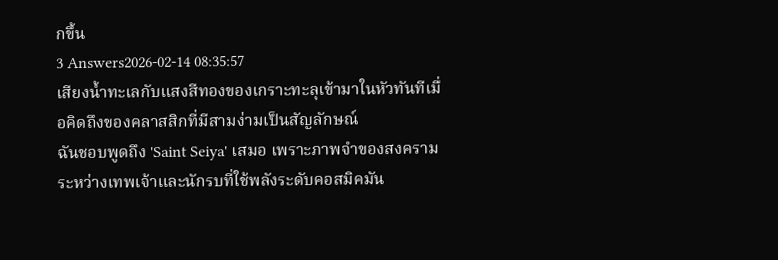กขึ้น
3 Answers2026-02-14 08:35:57
เสียงน้ำทะเลกับแสงสีทองของเกราะทะลุเข้ามาในหัวทันทีเมื่อคิดถึงของคลาสสิกที่มีสามง่ามเป็นสัญลักษณ์
ฉันชอบพูดถึง 'Saint Seiya' เสมอ เพราะภาพจำของสงครามระหว่างเทพเจ้าและนักรบที่ใช้พลังระดับคอสมิคมัน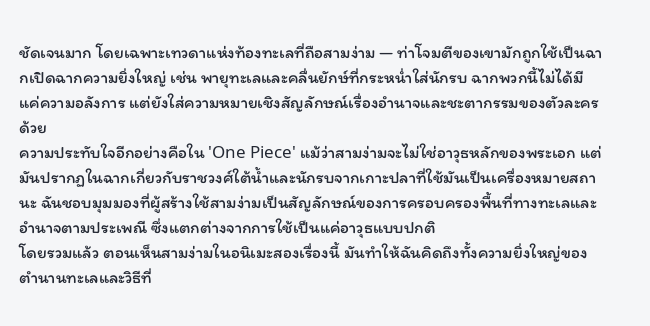ชัดเจนมาก โดยเฉพาะเทวดาแห่งท้องทะเลที่ถือสามง่าม — ท่าโจมตีของเขามักถูกใช้เป็นฉากเปิดฉากความยิ่งใหญ่ เช่น พายุทะเลและคลื่นยักษ์ที่กระหน่ำใส่นักรบ ฉากพวกนี้ไม่ได้มีแค่ความอลังการ แต่ยังใส่ความหมายเชิงสัญลักษณ์เรื่องอำนาจและชะตากรรมของตัวละครด้วย
ความประทับใจอีกอย่างคือใน 'One Piece' แม้ว่าสามง่ามจะไม่ใช่อาวุธหลักของพระเอก แต่มันปรากฏในฉากเกี่ยวกับราชวงศ์ใต้น้ำและนักรบจากเกาะปลาที่ใช้มันเป็นเครื่องหมายสถานะ ฉันชอบมุมมองที่ผู้สร้างใช้สามง่ามเป็นสัญลักษณ์ของการครอบครองพื้นที่ทางทะเลและอำนาจตามประเพณี ซึ่งแตกต่างจากการใช้เป็นแค่อาวุธแบบปกติ
โดยรวมแล้ว ตอนเห็นสามง่ามในอนิเมะสองเรื่องนี้ มันทำให้ฉันคิดถึงทั้งความยิ่งใหญ่ของตำนานทะเลและวิธีที่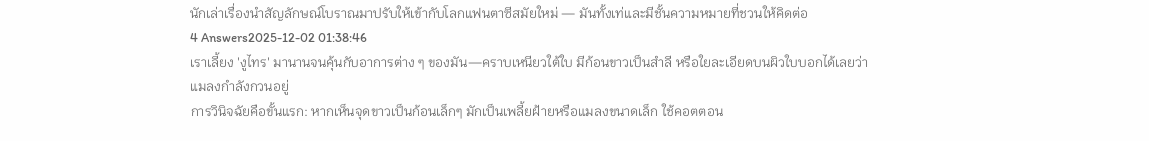นักเล่าเรื่องนำสัญลักษณ์โบราณมาปรับให้เข้ากับโลกแฟนตาซีสมัยใหม่ — มันทั้งเท่และมีชั้นความหมายที่ชวนให้คิดต่อ
4 Answers2025-12-02 01:38:46
เราเลี้ยง 'งูไทร' มานานจนคุ้นกับอาการต่าง ๆ ของมัน—คราบเหนียวใต้ใบ มีก้อนขาวเป็นสำลี หรือใยละเอียดบนผิวใบบอกได้เลยว่าแมลงกำลังกวนอยู่
การวินิจฉัยคือขั้นแรก: หากเห็นจุดขาวเป็นก้อนเล็กๆ มักเป็นเพลี้ยฝ้ายหรือแมลงขนาดเล็ก ใช้คอตตอน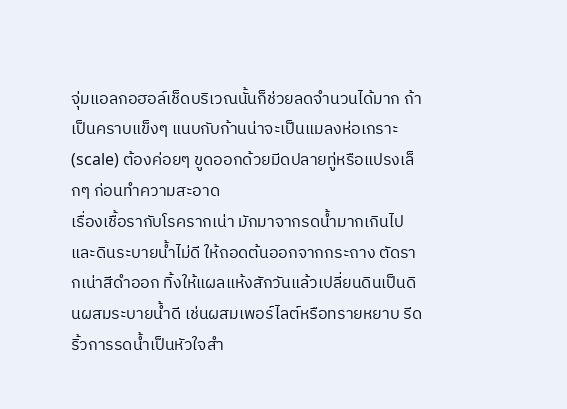จุ่มแอลกอฮอล์เช็ดบริเวณนั้นก็ช่วยลดจำนวนได้มาก ถ้าเป็นคราบแข็งๆ แนบกับก้านน่าจะเป็นแมลงห่อเกราะ (scale) ต้องค่อยๆ ขูดออกด้วยมีดปลายทู่หรือแปรงเล็กๆ ก่อนทำความสะอาด
เรื่องเชื้อรากับโรครากเน่า มักมาจากรดน้ำมากเกินไปและดินระบายน้ำไม่ดี ให้ถอดต้นออกจากกระถาง ตัดรากเน่าสีดำออก ทิ้งให้แผลแห้งสักวันแล้วเปลี่ยนดินเป็นดินผสมระบายน้ำดี เช่นผสมเพอร์ไลต์หรือทรายหยาบ รีดริ้วการรดน้ำเป็นหัวใจสำ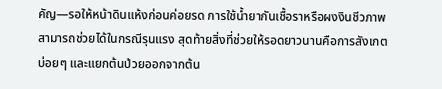คัญ—รอให้หน้าดินแห้งก่อนค่อยรด การใช้น้ำยากันเชื้อราหรือผงงินชีวภาพสามารถช่วยได้ในกรณีรุนแรง สุดท้ายสิ่งที่ช่วยให้รอดยาวนานคือการสังเกตบ่อยๆ และแยกต้นป่วยออกจากต้น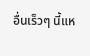อื่นเร็วๆ นี้แห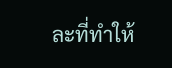ละที่ทำให้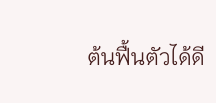ต้นฟื้นตัวได้ดี